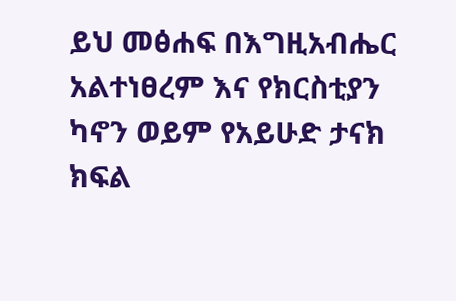ይህ መፅሐፍ በእግዚአብሔር አልተነፀረም እና የክርስቲያን ካኖን ወይም የአይሁድ ታናክ ክፍል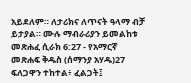አይደለም። ለታሪክና ለጥናት ዓላማ ብቻ ይታያል። ሙሉ ማብራሪያን ይመልከቱ መጽሐፈ ሲራክ 6:27 - የአማርኛ መጽሐፍ ቅዱስ (ሰማንያ አሃዱ)27 ፍለጋዋን ተከተል፥ ፈልጋት፤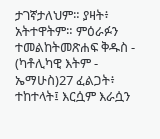ታገኛታለህም። ያዛት፥ አትተዋትም። ምዕራፉን ተመልከትመጽሐፍ ቅዱስ - (ካቶሊካዊ እትም - ኤማሁስ)27 ፈልጋት፥ ተከተላት፤ እርሷም እራሷን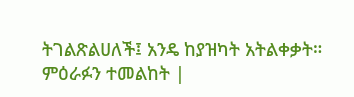ትገልጽልሀለች፤ አንዴ ከያዝካት አትልቀቃት። ምዕራፉን ተመልከት |